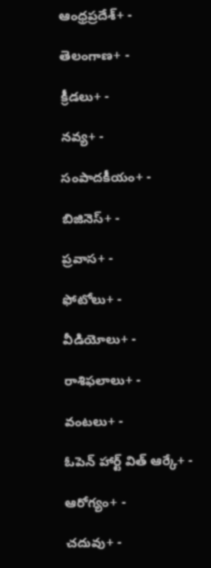ఆంధ్రప్రదేశ్+ -

తెలంగాణ+ -

క్రీడలు+ -

నవ్య+ -

సంపాదకీయం+ -

బిజినెస్+ -

ప్రవాస+ -

ఫోటోలు+ -

వీడియోలు+ -

రాశిఫలాలు+ -

వంటలు+ -

ఓపెన్ హార్ట్ విత్ ఆర్కే+ -

ఆరోగ్యం+ -

చదువు+ -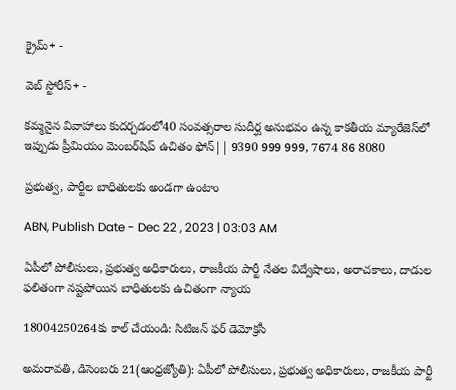క్రైమ్+ -

వెబ్ స్టోరీస్+ -

కమ్మనైన వివాహాలు కుదర్చడంలో40 సంవత్సరాల సుదీర్ఘ అనుభవం ఉన్న కాకతీయ మ్యారేజెస్‌లో ఇప్పుడు ప్రీమియం మెంబర్‌షిప్‌ ఉచితం ఫోన్|| 9390 999 999, 7674 86 8080

ప్రభుత్వ, పార్టీల బాధితులకు అండగా ఉంటాం

ABN, Publish Date - Dec 22 , 2023 | 03:03 AM

ఏపీలో పోలీసులు, ప్రభుత్వ అధికారులు, రాజకీయ పార్టీ నేతల విద్వేషాలు, అరాచకాలు, దాడుల ఫలితంగా నష్టపోయిన బాధితులకు ఉచితంగా న్యాయ

18004250264కు కాల్‌ చేయండి: సిటిజన్‌ ఫర్‌ డెమోక్రసీ

అమరావతి, డిసెంబరు 21(ఆంధ్రజ్యోతి): ఏపీలో పోలీసులు, ప్రభుత్వ అధికారులు, రాజకీయ పార్టీ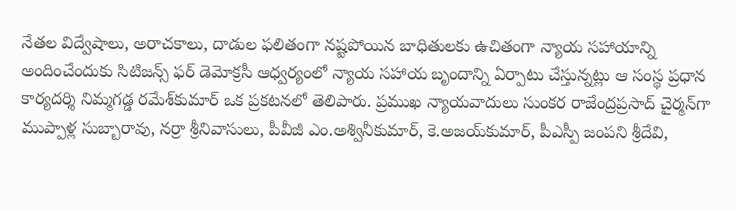నేతల విద్వేషాలు, అరాచకాలు, దాడుల ఫలితంగా నష్టపోయిన బాధితులకు ఉచితంగా న్యాయ సహాయాన్ని అందించేందుకు సిటిజన్స్‌ ఫర్‌ డెమోక్రసీ ఆధ్వర్యంలో న్యాయ సహాయ బృందాన్ని ఏర్పాటు చేస్తున్నట్లు ఆ సంస్థ ప్రధాన కార్యదర్శి నిమ్మగడ్డ రమేశ్‌కుమార్‌ ఒక ప్రకటనలో తెలిపారు. ప్రముఖ న్యాయవాదులు సుంకర రాజేంద్రప్రసాద్‌ చైర్మన్‌గా ముప్పాళ్ల సుబ్బారావు, నర్రా శ్రీనివాసులు, పీవీజీ ఎం.అశ్వినీకుమార్‌, కె.అజయ్‌కుమార్‌, పీఎస్పీ జంపని శ్రీదేవి,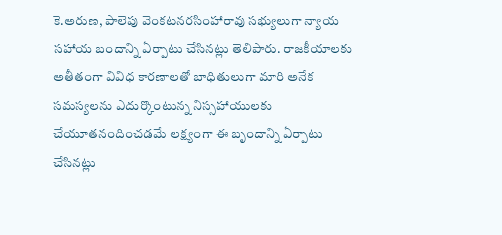కె.అరుణ, పాలెపు వెంకటనరసింహారావు సభ్యులుగా న్యాయ సహాయ బందాన్ని ఏర్పాటు చేసినట్లు తెలిపారు. రాజకీయాలకు అతీతంగా వివిధ కారణాలతో బాధితులుగా మారి అనేక సమస్యలను ఎదుర్కొంటున్న నిస్సహాయులకు చేయూతనందించడమే లక్ష్యంగా ఈ బృందాన్ని ఏర్పాటు చేసినట్లు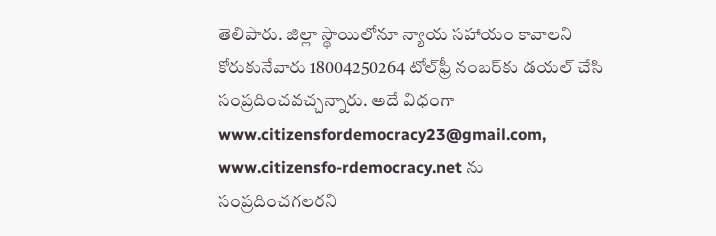తెలిపారు. జిల్లా స్థాయిలోనూ న్యాయ సహాయం కావాలని కోరుకునేవారు 18004250264 టోల్‌ఫ్రీ నంబర్‌కు డయల్‌ చేసి సంప్రదించవచ్చన్నారు. అదే విధంగా www.citizensfordemocracy23@gmail.com, www.citizensfo-rdemocracy.net ను సంప్రదించగలరని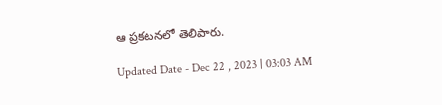ఆ ప్రకటనలో తెలిపారు.

Updated Date - Dec 22 , 2023 | 03:03 AM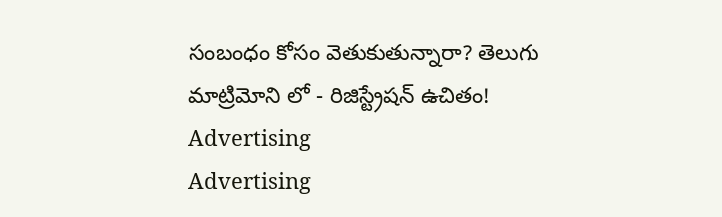సంబంధం కోసం వెతుకుతున్నారా? తెలుగు మాట్రిమోని లో - రిజిస్ట్రేషన్ ఉచితం!
Advertising
Advertising